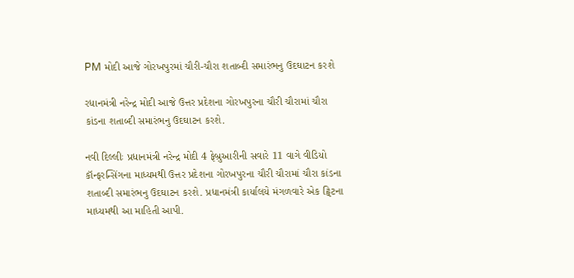PM મોદી આજે ગોરખપુરમાં ચૌરી-ચૌરા શતાબ્દી સમારંભનુ ઉદઘાટન કરશે

રધાનમંત્રી નરેન્દ્ર મોદી આજે ઉત્તર પ્રદેશના ગોરખપુરના ચૌરી ચૌરામાં ચૌરા કાંડના શતાબ્દી સમારંભનુ ઉદઘાટન કરશે.

નવી દિલ્લીઃ પ્રધાનમંત્રી નરેન્દ્ર મોદી 4 ફેબ્રુઆરીની સવારે 11 વાગે વીડિયો કૉન્ફરન્સિંગના માધ્યમથી ઉત્તર પ્રદેશના ગોરખપુરના ચૌરી ચૌરામાં ચૌરા કાંડના શતાબ્દી સમારંભનુ ઉદઘાટન કરશે. પ્રધાનમંત્રી કાર્યાલયે મંગળવારે એક ટ્વિટના માધ્યમથી આ માહિતી આપી.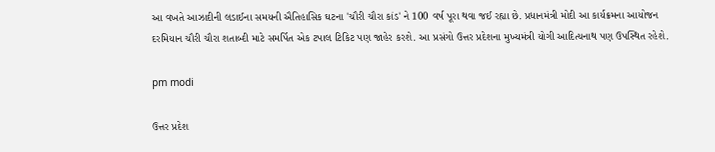આ વખતે આઝાદીની લડાઈના સમયની ઐતિહાસિક ઘટના 'ચૌરી ચૌરા કાંડ' ને 100 વર્ષ પૂરા થવા જઈ રહ્યા છે. પ્રધાનમંત્રી મોદી આ કાર્યક્રમના આયોજન દરમિયાન ચૌરી ચૌરા શતાબ્દી માટે સમર્પિત એક ટપાલ ટિકિટ પણ જાહેર કરશે. આ પ્રસંગો ઉત્તર પ્રદેશના મુખ્યમંત્રી યોગી આદિત્યનાથ પણ ઉપસ્થિત રહેશે.

pm modi

ઉત્તર પ્રદેશ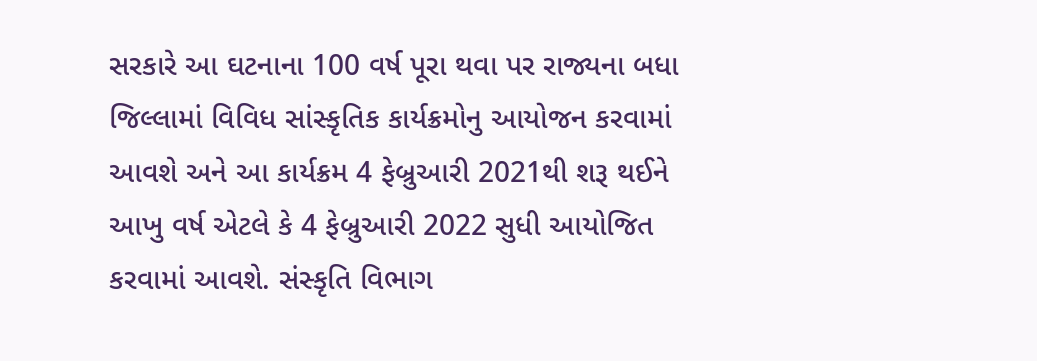સરકારે આ ઘટનાના 100 વર્ષ પૂરા થવા પર રાજ્યના બધા જિલ્લામાં વિવિધ સાંસ્કૃતિક કાર્યક્રમોનુ આયોજન કરવામાં આવશે અને આ કાર્યક્રમ 4 ફેબ્રુઆરી 2021થી શરૂ થઈને આખુ વર્ષ એટલે કે 4 ફેબ્રુઆરી 2022 સુધી આયોજિત કરવામાં આવશે. સંસ્કૃતિ વિભાગ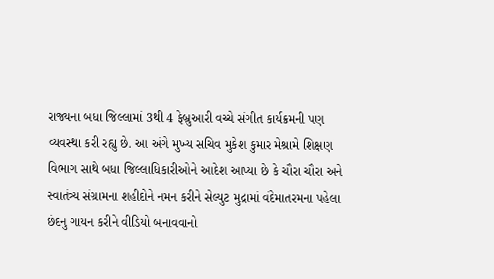રાજ્યના બધા જિલ્લામાં 3થી 4 ફેબ્રુઆરી વચ્ચે સંગીત કાર્યક્રમની પણ વ્યવસ્થા કરી રહ્યુ છે. આ અંગે મુખ્ય સચિવ મુકેશ કુમાર મેશ્રામે શિક્ષણ વિભાગ સાથે બધા જિલ્લાધિકારીઓને આદેશ આપ્યા છે કે ચૌરા ચૌરા અને સ્વાતંત્ર્ય સંગ્રામના શહીદોને નમન કરીને સેલ્યુટ મુદ્રામાં વંદેમાતરમના પહેલા છંદનુ ગાયન કરીને વીડિયો બનાવવાનો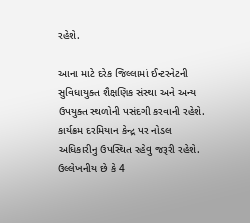રહેશે.

આના માટે દરેક જિલ્લામાં ઈન્ટરનેટની સુવિધાયુક્ત શૈક્ષણિક સંસ્થા અને અન્ય ઉપયુક્ત સ્થળોની પસંદગી કરવાની રહેશે. કાર્યક્રમ દરમિયાન કેન્દ્ર પર નોડલ અધિકારીનુ ઉપસ્થિત રહેવુ જરૂરી રહેશે. ઉલ્લેખનીય છે કે 4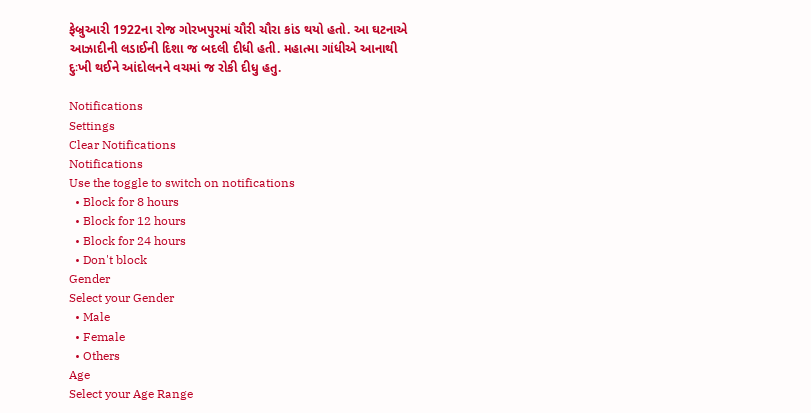ફેબ્રુઆરી 1922ના રોજ ગોરખપુરમાં ચૌરી ચૌરા કાંડ થયો હતો. આ ઘટનાએ આઝાદીની લડાઈની દિશા જ બદલી દીધી હતી. મહાત્મા ગાંધીએ આનાથી દુઃખી થઈને આંદોલનને વચમાં જ રોકી દીધુ હતુ.

Notifications
Settings
Clear Notifications
Notifications
Use the toggle to switch on notifications
  • Block for 8 hours
  • Block for 12 hours
  • Block for 24 hours
  • Don't block
Gender
Select your Gender
  • Male
  • Female
  • Others
Age
Select your Age Range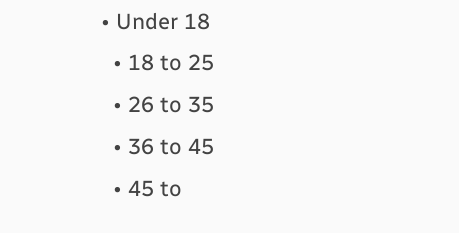• Under 18
  • 18 to 25
  • 26 to 35
  • 36 to 45
  • 45 to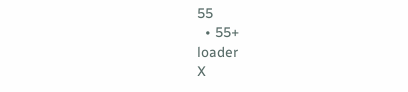55
  • 55+
loader
X